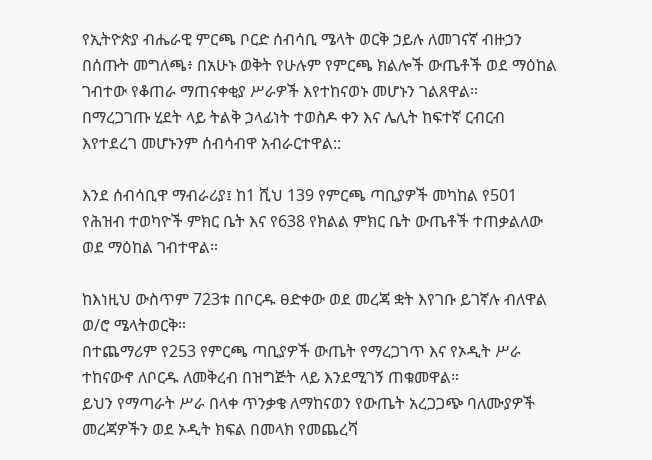የኢትዮጵያ ብሔራዊ ምርጫ ቦርድ ሰብሳቢ ሜላት ወርቅ ኃይሉ ለመገናኛ ብዙኃን በሰጡት መግለጫ፥ በአሁኑ ወቅት የሁሉም የምርጫ ክልሎች ውጤቶች ወደ ማዕከል ገብተው የቆጠራ ማጠናቀቂያ ሥራዎች እየተከናወኑ መሆኑን ገልጸዋል።
በማረጋገጡ ሂደት ላይ ትልቅ ኃላፊነት ተወስዶ ቀን እና ሌሊት ከፍተኛ ርብርብ እየተደረገ መሆኑንም ሰብሳብዋ አብራርተዋል::

እንደ ሰብሳቢዋ ማብራሪያ፤ ከ1 ሺህ 139 የምርጫ ጣቢያዎች መካከል የ501 የሕዝብ ተወካዮች ምክር ቤት እና የ638 የክልል ምክር ቤት ውጤቶች ተጠቃልለው ወደ ማዕከል ገብተዋል።

ከእነዚህ ውስጥም 723ቱ በቦርዱ ፀድቀው ወደ መረጃ ቋት እየገቡ ይገኛሉ ብለዋል ወ/ሮ ሜላትወርቅ።
በተጨማሪም የ253 የምርጫ ጣቢያዎች ውጤት የማረጋገጥ እና የኦዲት ሥራ ተከናውኖ ለቦርዱ ለመቅረብ በዝግጅት ላይ እንደሚገኝ ጠቁመዋል።
ይህን የማጣራት ሥራ በላቀ ጥንቃቄ ለማከናወን የውጤት አረጋጋጭ ባለሙያዎች መረጃዎችን ወደ ኦዲት ክፍል በመላክ የመጨረሻ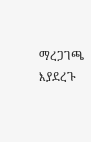ማረጋገጫ እያደረጉ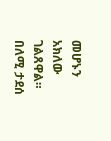መሆኑን አክለው ገልጸዋል።
በለሚ ታደሰ